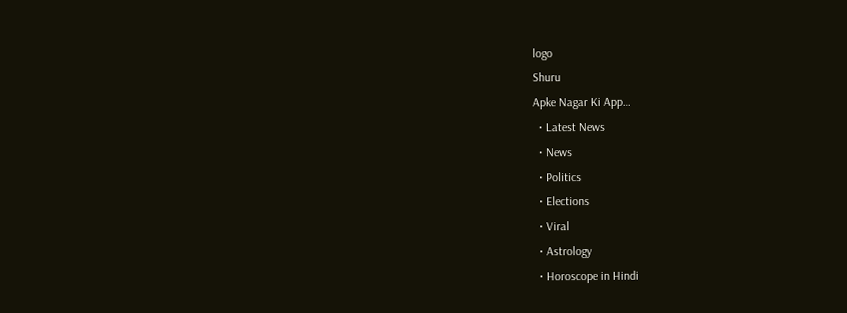logo
Shuru
Apke Nagar Ki App…
  • Latest News
  • News
  • Politics
  • Elections
  • Viral
  • Astrology
  • Horoscope in Hindi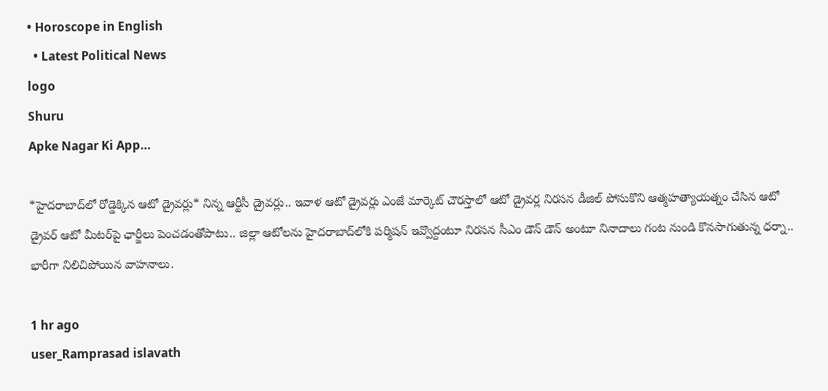• Horoscope in English
  • Latest Political News
logo
Shuru
Apke Nagar Ki App…

*హైద‌రాబాద్‌లో రోడ్డెక్కిన ఆటో డ్రైవ‌ర్లు* నిన్న ఆర్టీసీ డ్రైవర్లు.. ఇవాళ ఆటో డ్రైవర్లు ఎంజే మార్కెట్ చౌర‌స్తాలో ఆటో డ్రైవర్ల నిరసన డీజిల్ పోసుకొని ఆత్మహత్యాయత్నం చేసిన ఆటో డ్రైవర్ ఆటో మీటర్‌పై ఛార్జీలు పెంచడంతోపాటు.. జిల్లా ఆటోలను హైదరాబాద్‌లోకి ప‌ర్మిష‌న్ ఇవ్వొద్దంటూ నిర‌స‌న‌ సీఎం డౌన్ డౌన్ అంటూ నినాదాలు గంట నుండి కొనసాగుతున్న ధర్నా.. భారీగా నిలిచిపోయిన వాహనాలు.

1 hr ago
user_Ramprasad islavath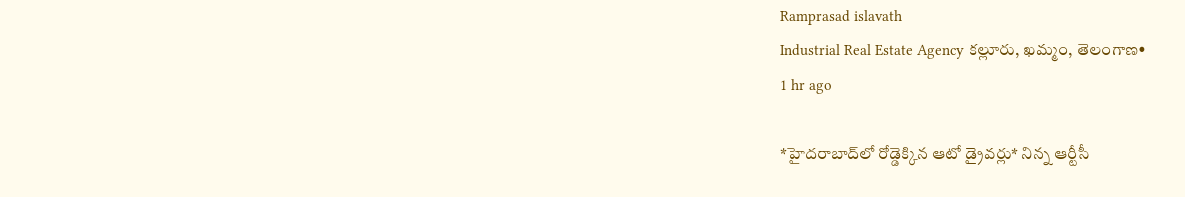Ramprasad islavath
Industrial Real Estate Agency కల్లూరు, ఖమ్మం, తెలంగాణ•
1 hr ago

*హైద‌రాబాద్‌లో రోడ్డెక్కిన ఆటో డ్రైవ‌ర్లు* నిన్న ఆర్టీసీ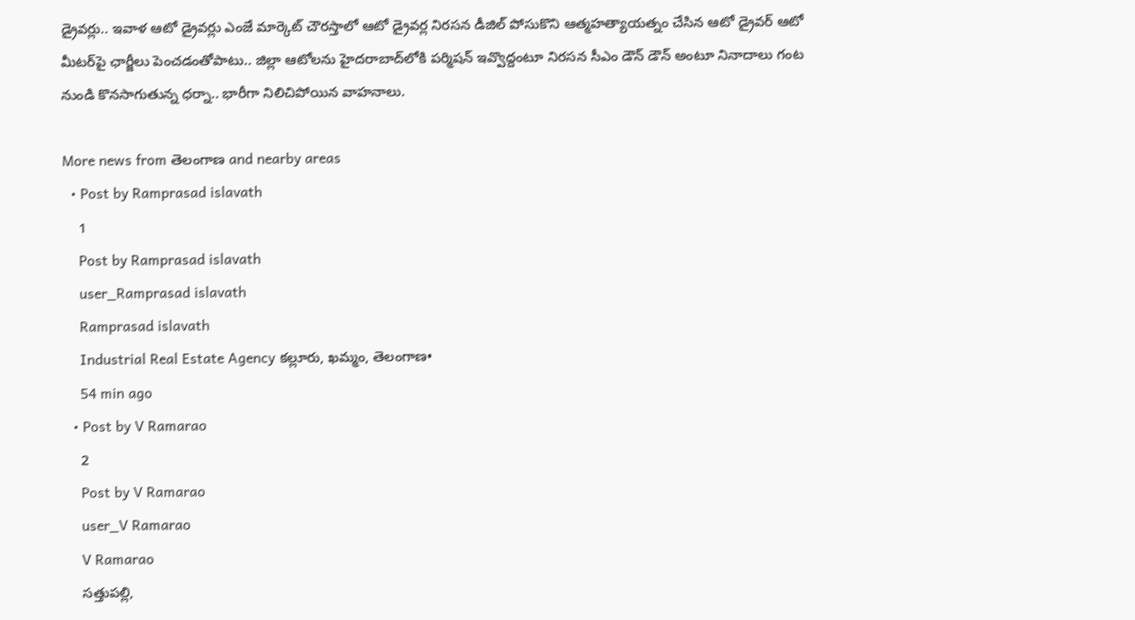డ్రైవర్లు.. ఇవాళ ఆటో డ్రైవర్లు ఎంజే మార్కెట్ చౌర‌స్తాలో ఆటో డ్రైవర్ల నిరసన డీజిల్ పోసుకొని ఆత్మహత్యాయత్నం చేసిన ఆటో డ్రైవర్ ఆటో మీటర్‌పై ఛార్జీలు పెంచడంతోపాటు.. జిల్లా ఆటోలను హైదరాబాద్‌లోకి ప‌ర్మిష‌న్ ఇవ్వొద్దంటూ నిర‌స‌న‌ సీఎం డౌన్ డౌన్ అంటూ నినాదాలు గంట నుండి కొనసాగుతున్న ధర్నా.. భారీగా నిలిచిపోయిన వాహనాలు.

More news from తెలంగాణ and nearby areas
  • Post by Ramprasad islavath
    1
    Post by Ramprasad islavath
    user_Ramprasad islavath
    Ramprasad islavath
    Industrial Real Estate Agency కల్లూరు, ఖమ్మం, తెలంగాణ•
    54 min ago
  • Post by V Ramarao
    2
    Post by V Ramarao
    user_V Ramarao
    V Ramarao
    సత్తుపల్లి,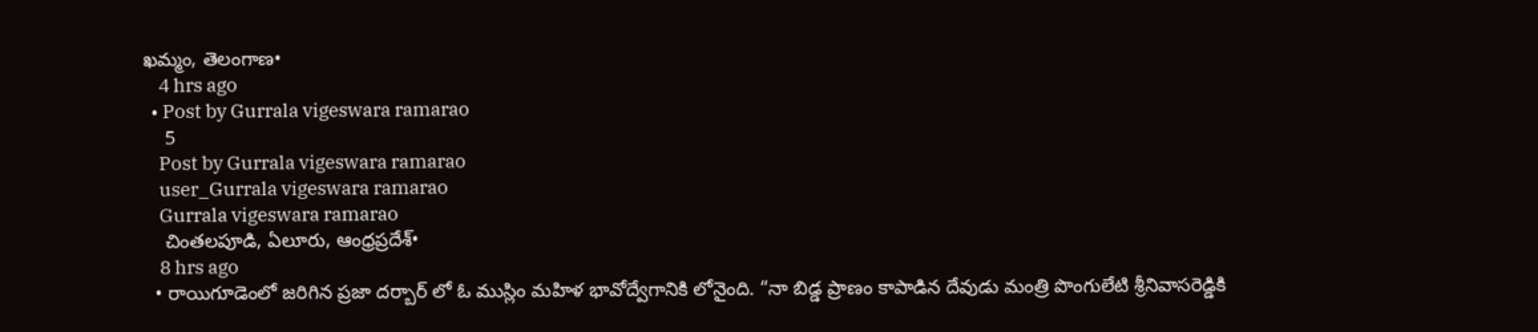ఖమ్మం, తెలంగాణ•
    4 hrs ago
  • Post by Gurrala vigeswara ramarao
    5
    Post by Gurrala vigeswara ramarao
    user_Gurrala vigeswara ramarao
    Gurrala vigeswara ramarao
    చింతలపూడి, ఏలూరు, ఆంధ్రప్రదేశ్•
    8 hrs ago
  • రాయిగూడెంలో జరిగిన ప్రజా దర్బార్ లో ఓ ముస్లిం మహిళ భావోద్వేగానికి లోనైంది. “నా బిడ్డ ప్రాణం కాపాడిన దేవుడు మంత్రి పొంగులేటి శ్రీనివాసరెడ్డికి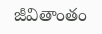జీవితాంతం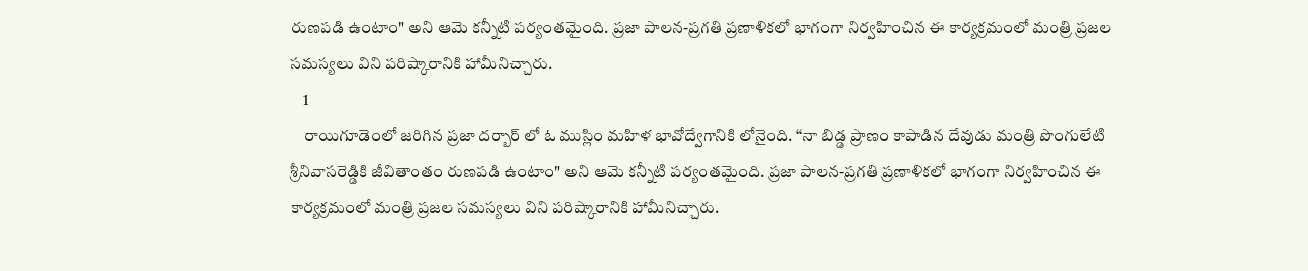రుణపడి ఉంటాం" అని ఆమె కన్నీటి పర్యంతమైంది. ప్రజా పాలన-ప్రగతి ప్రణాళికలో భాగంగా నిర్వహించిన ఈ కార్యక్రమంలో మంత్రి ప్రజల సమస్యలు విని పరిష్కారానికి హామీనిచ్చారు.
    1
    రాయిగూడెంలో జరిగిన ప్రజా దర్బార్ లో ఓ ముస్లిం మహిళ భావోద్వేగానికి లోనైంది. “నా బిడ్డ ప్రాణం కాపాడిన దేవుడు మంత్రి పొంగులేటి శ్రీనివాసరెడ్డికి జీవితాంతం రుణపడి ఉంటాం" అని ఆమె కన్నీటి పర్యంతమైంది. ప్రజా పాలన-ప్రగతి ప్రణాళికలో భాగంగా నిర్వహించిన ఈ కార్యక్రమంలో మంత్రి ప్రజల సమస్యలు విని పరిష్కారానికి హామీనిచ్చారు.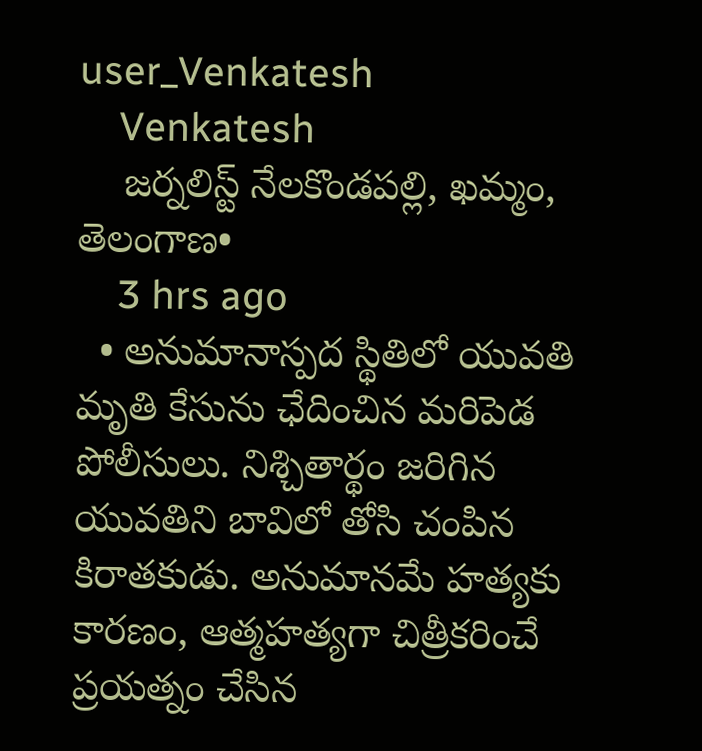user_Venkatesh
    Venkatesh
    జర్నలిస్ట్ నేలకొండపల్లి, ఖమ్మం, తెలంగాణ•
    3 hrs ago
  • అనుమానాస్పద స్థితిలో యువతి మృతి కేసును ఛేదించిన మరిపెడ పోలీసులు. నిశ్చితార్థం జరిగిన యువతిని బావిలో తోసి చంపిన కిరాతకుడు. అనుమానమే హత్యకు కారణం, ఆత్మహత్యగా చిత్రీకరించే ప్రయత్నం చేసిన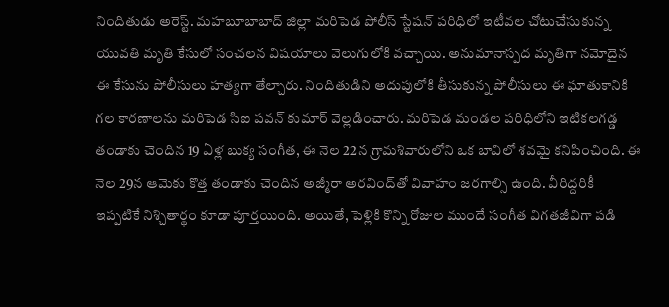నిందితుడు అరెస్ట్. మహబూబాబాద్ జిల్లా మరిపెడ పోలీస్ స్టేషన్ పరిధిలో ఇటీవల చోటుచేసుకున్న యువతి మృతి కేసులో సంచలన విషయాలు వెలుగులోకి వచ్చాయి. అనుమానాస్పద మృతిగా నమోదైన ఈ కేసును పోలీసులు హత్యగా తేల్చారు. నిందితుడిని అదుపులోకి తీసుకున్న పోలీసులు ఈ ఘాతుకానికి గల కారణాలను మరిపెడ‌ సిఐ పవన్ కుమార్ వెల్లడించారు. మరిపెడ మండల పరిధిలోని ఇటికలగడ్డ తండాకు చెందిన 19 ఏళ్ల బుక్య సంగీత, ఈ నెల 22న గ్రామశివారులోని ఒక బావిలో శవమై కనిపించింది. ఈ నెల 29న ఆమెకు కొత్త తండాకు చెందిన అజ్మీరా అరవింద్‌తో వివాహం జరగాల్సి ఉంది. వీరిద్దరికీ ఇప్పటికే నిశ్చితార్థం కూడా పూర్తయింది. అయితే, పెళ్లికి కొన్ని రోజుల ముందే సంగీత విగతజీవిగా పడి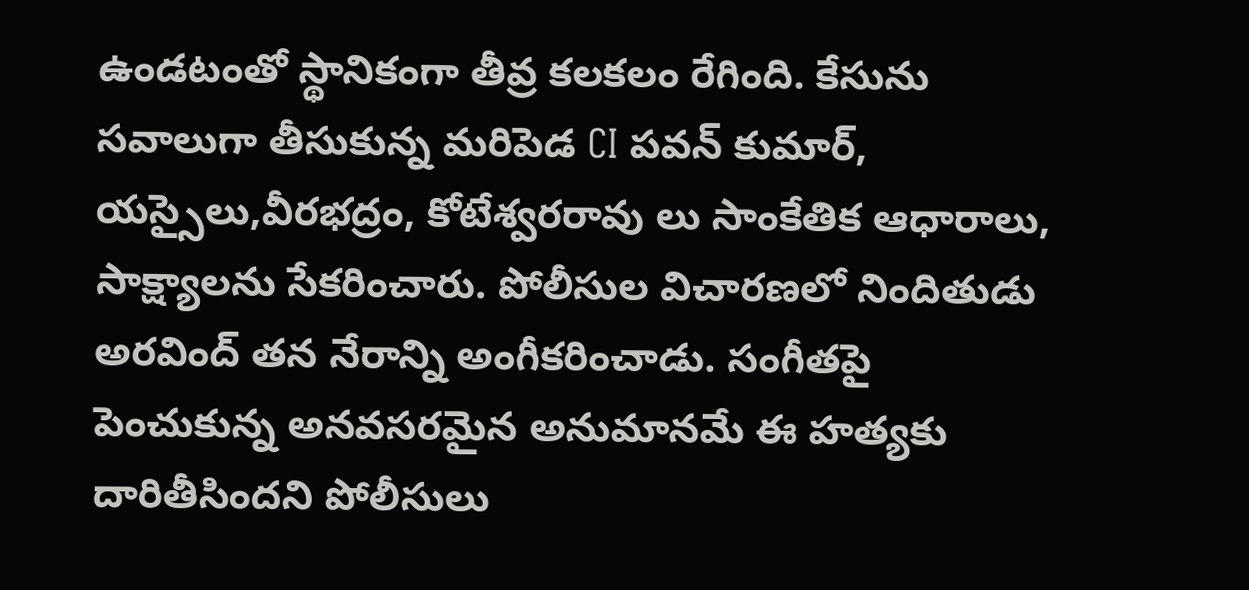ఉండటంతో స్థానికంగా తీవ్ర కలకలం రేగింది. కేసును సవాలుగా తీసుకున్న మరిపెడ CI పవన్ కుమార్, యస్సైలు,వీరభద్రం, కోటేశ్వరరావు లు సాంకేతిక ఆధారాలు, సాక్ష్యాలను సేకరించారు. పోలీసుల విచారణలో నిందితుడు అరవింద్ తన నేరాన్ని అంగీకరించాడు. సంగీతపై పెంచుకున్న అనవసరమైన అనుమానమే ఈ హత్యకు దారితీసిందని పోలీసులు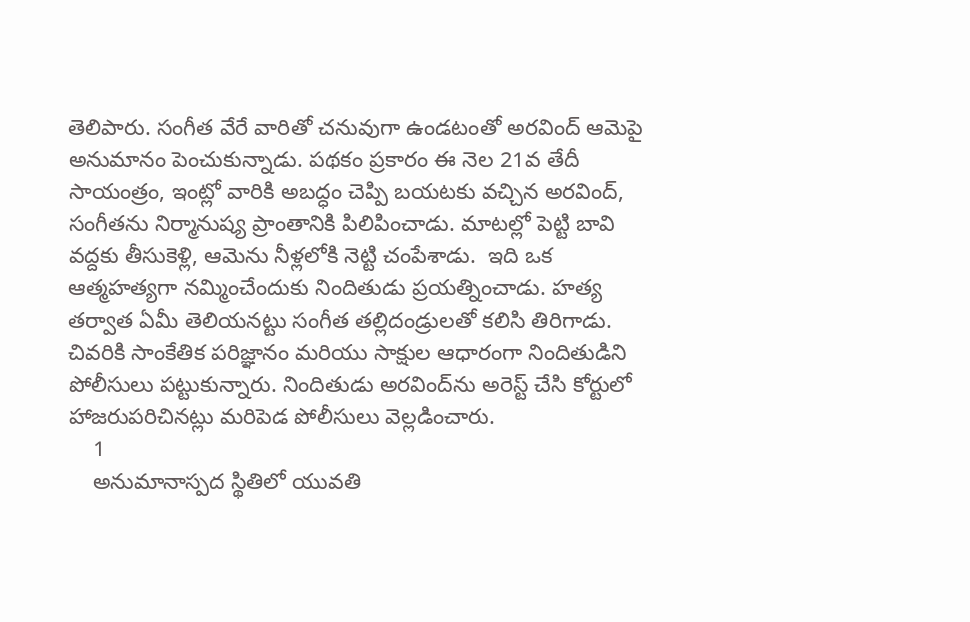తెలిపారు. సంగీత వేరే వారితో చనువుగా ఉండటంతో అరవింద్ ఆమెపై అనుమానం పెంచుకున్నాడు. పథకం ప్రకారం ఈ నెల 21వ తేదీ సాయంత్రం, ఇంట్లో వారికి అబద్ధం చెప్పి బయటకు వచ్చిన అరవింద్, సంగీతను నిర్మానుష్య ప్రాంతానికి పిలిపించాడు. మాటల్లో పెట్టి బావి వద్దకు తీసుకెళ్లి, ఆమెను నీళ్లలోకి నెట్టి చంపేశాడు.  ఇది ఒక ఆత్మహత్యగా నమ్మించేందుకు నిందితుడు ప్రయత్నించాడు. హత్య తర్వాత ఏమీ తెలియనట్టు సంగీత తల్లిదండ్రులతో కలిసి తిరిగాడు.  చివరికి సాంకేతిక పరిజ్ఞానం మరియు సాక్షుల ఆధారంగా నిందితుడిని పోలీసులు పట్టుకున్నారు. నిందితుడు అరవింద్‌ను అరెస్ట్ చేసి కోర్టులో హాజరుపరిచినట్లు మరిపెడ పోలీసులు వెల్లడించారు.
    1
    అనుమానాస్పద స్థితిలో యువతి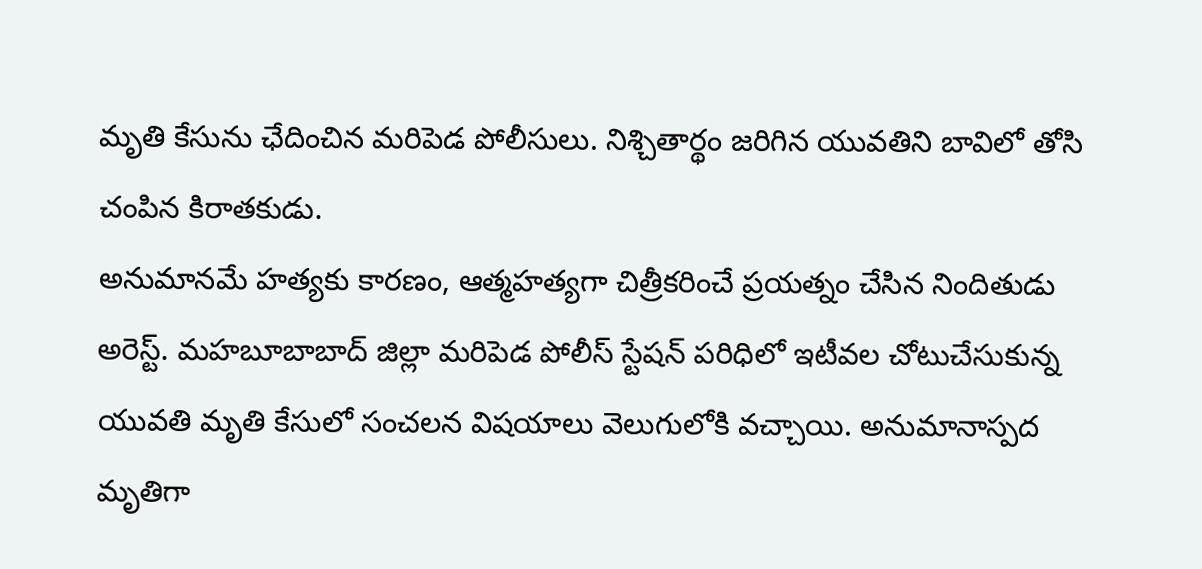మృతి కేసును ఛేదించిన మరిపెడ పోలీసులు. నిశ్చితార్థం జరిగిన యువతిని బావిలో తోసి చంపిన కిరాతకుడు.
అనుమానమే హత్యకు కారణం, ఆత్మహత్యగా చిత్రీకరించే ప్రయత్నం చేసిన నిందితుడు అరెస్ట్. మహబూబాబాద్ జిల్లా మరిపెడ పోలీస్ స్టేషన్ పరిధిలో ఇటీవల చోటుచేసుకున్న యువతి మృతి కేసులో సంచలన విషయాలు వెలుగులోకి వచ్చాయి. అనుమానాస్పద మృతిగా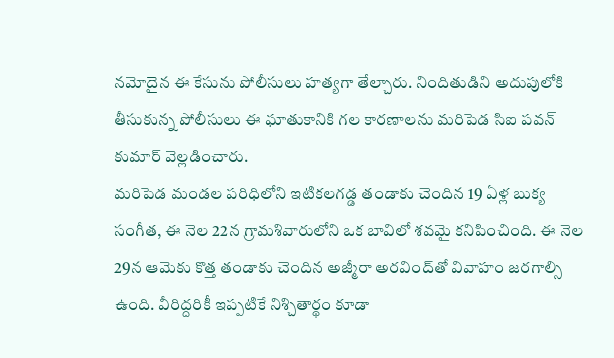నమోదైన ఈ కేసును పోలీసులు హత్యగా తేల్చారు. నిందితుడిని అదుపులోకి తీసుకున్న పోలీసులు ఈ ఘాతుకానికి గల కారణాలను మరిపెడ‌ సిఐ పవన్ కుమార్ వెల్లడించారు.
మరిపెడ మండల పరిధిలోని ఇటికలగడ్డ తండాకు చెందిన 19 ఏళ్ల బుక్య సంగీత, ఈ నెల 22న గ్రామశివారులోని ఒక బావిలో శవమై కనిపించింది. ఈ నెల 29న ఆమెకు కొత్త తండాకు చెందిన అజ్మీరా అరవింద్‌తో వివాహం జరగాల్సి ఉంది. వీరిద్దరికీ ఇప్పటికే నిశ్చితార్థం కూడా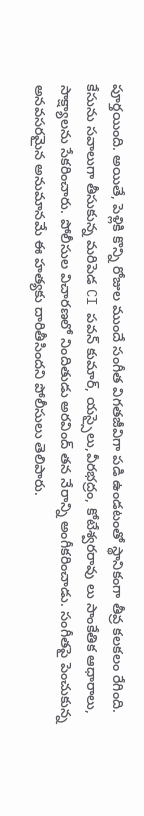పూర్తయింది. అయితే, పెళ్లికి కొన్ని రోజుల ముందే సంగీత విగతజీవిగా పడి ఉండటంతో స్థానికంగా తీవ్ర కలకలం రేగింది.
కేసును సవాలుగా తీసుకున్న మరిపెడ CI పవన్ కుమార్, యస్సైలు,వీరభద్రం, కోటేశ్వరరావు లు సాంకేతిక ఆధారాలు, సాక్ష్యాలను సేకరించారు. పోలీసుల విచారణలో నిందితుడు అరవింద్ తన నేరాన్ని అంగీకరించాడు. సంగీతపై పెంచుకున్న అనవసరమైన అనుమానమే ఈ హత్యకు దారితీసిందని పోలీసులు తెలిపారు.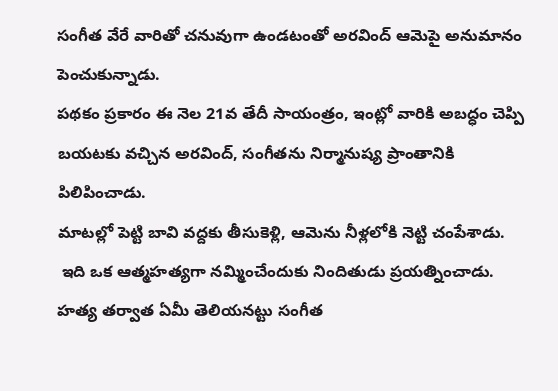సంగీత వేరే వారితో చనువుగా ఉండటంతో అరవింద్ ఆమెపై అనుమానం పెంచుకున్నాడు.
పథకం ప్రకారం ఈ నెల 21వ తేదీ సాయంత్రం, ఇంట్లో వారికి అబద్ధం చెప్పి బయటకు వచ్చిన అరవింద్, సంగీతను నిర్మానుష్య ప్రాంతానికి పిలిపించాడు.
మాటల్లో పెట్టి బావి వద్దకు తీసుకెళ్లి, ఆమెను నీళ్లలోకి నెట్టి చంపేశాడు.
 ఇది ఒక ఆత్మహత్యగా నమ్మించేందుకు నిందితుడు ప్రయత్నించాడు. హత్య తర్వాత ఏమీ తెలియనట్టు సంగీత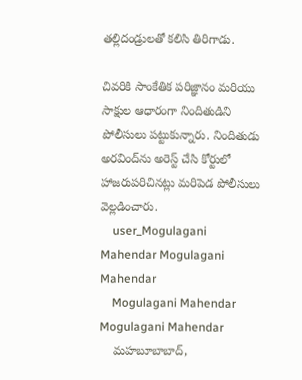తల్లిదండ్రులతో కలిసి తిరిగాడు.

చివరికి సాంకేతిక పరిజ్ఞానం మరియు సాక్షుల ఆధారంగా నిందితుడిని పోలీసులు పట్టుకున్నారు. నిందితుడు అరవింద్‌ను అరెస్ట్ చేసి కోర్టులో హాజరుపరిచినట్లు మరిపెడ పోలీసులు వెల్లడించారు.
    user_Mogulagani Mahendar Mogulagani Mahendar
    Mogulagani Mahendar Mogulagani Mahendar
    మహబూబాబాద్,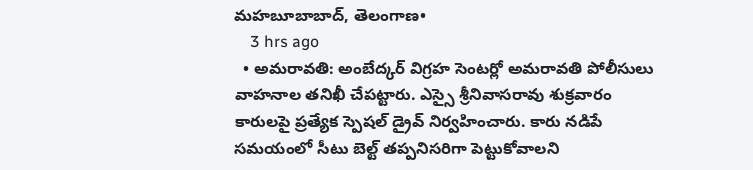మహబూబాబాద్, తెలంగాణ•
    3 hrs ago
  • అమరావతి: అంబేద్కర్ విగ్రహ సెంటర్లో అమరావతి పోలీసులు వాహనాల తనిఖీ చేపట్టారు. ఎస్సై శ్రీనివాసరావు శుక్రవారం కారులపై ప్రత్యేక స్పెషల్ డ్రైవ్ నిర్వహించారు. కారు నడిపే సమయంలో సీటు బెల్ట్ తప్పనిసరిగా పెట్టుకోవాలని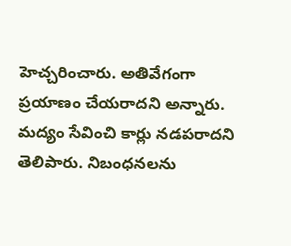హెచ్చరించారు. అతివేగంగా ప్రయాణం చేయరాదని అన్నారు. మద్యం సేవించి కార్లు నడపరాదని తెలిపారు. నిబంధనలను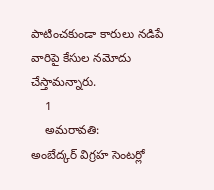పాటించకుండా కారులు నడిపే వారిపై కేసుల నమోదు చేస్తామన్నారు.
    1
    అమరావతి:
అంబేద్కర్ విగ్రహ సెంటర్లో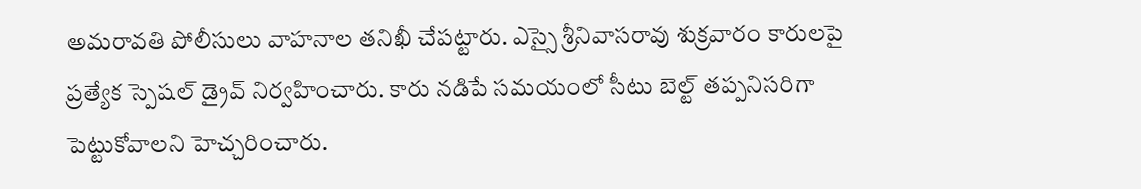అమరావతి పోలీసులు వాహనాల తనిఖీ చేపట్టారు. ఎస్సై శ్రీనివాసరావు శుక్రవారం కారులపై ప్రత్యేక స్పెషల్ డ్రైవ్ నిర్వహించారు. కారు నడిపే సమయంలో సీటు బెల్ట్ తప్పనిసరిగా పెట్టుకోవాలని హెచ్చరించారు.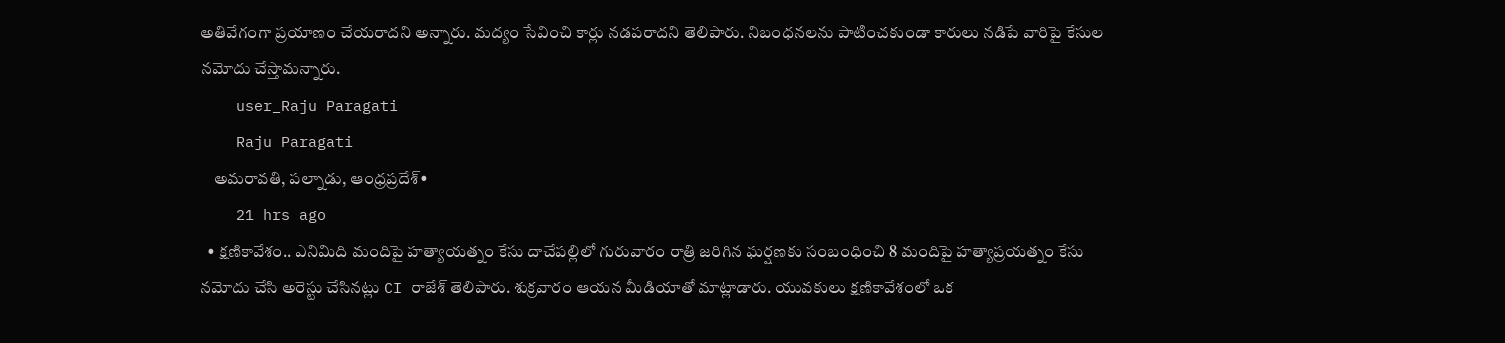అతివేగంగా ప్రయాణం చేయరాదని అన్నారు. మద్యం సేవించి కార్లు నడపరాదని తెలిపారు. నిబంధనలను పాటించకుండా కారులు నడిపే వారిపై కేసుల నమోదు చేస్తామన్నారు.
    user_Raju Paragati
    Raju Paragati
    అమరావతి, పల్నాడు, ఆంధ్రప్రదేశ్•
    21 hrs ago
  • క్షణికావేశం.. ఎనిమిది మందిపై హత్యాయత్నం కేసు దాచేపల్లిలో గురువారం రాత్రి జరిగిన ఘర్షణకు సంబంధించి 8 మందిపై హత్యాప్రయత్నం కేసు నమోదు చేసి అరెస్టు చేసినట్లు CI రాజేశ్ తెలిపారు. శుక్రవారం ఆయన మీడియాతో మాట్లాడారు. యువకులు క్షణికావేశంలో ఒక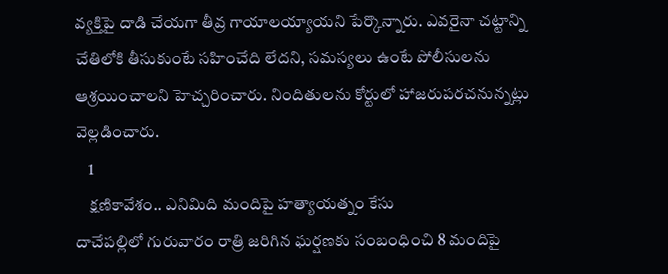వ్యక్తిపై దాడి చేయగా తీవ్ర గాయాలయ్యాయని పేర్కొన్నారు. ఎవరైనా చట్టాన్ని చేతిలోకి తీసుకుంటే సహించేది లేదని, సమస్యలు ఉంటే పోలీసులను ఆశ్రయించాలని హెచ్చరించారు. నిందితులను కోర్టులో హాజరుపరచనున్నట్లు వెల్లడించారు.
    1
    క్షణికావేశం.. ఎనిమిది మందిపై హత్యాయత్నం కేసు
దాచేపల్లిలో గురువారం రాత్రి జరిగిన ఘర్షణకు సంబంధించి 8 మందిపై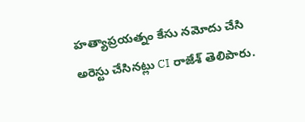హత్యాప్రయత్నం కేసు నమోదు చేసి అరెస్టు చేసినట్లు CI రాజేశ్ తెలిపారు.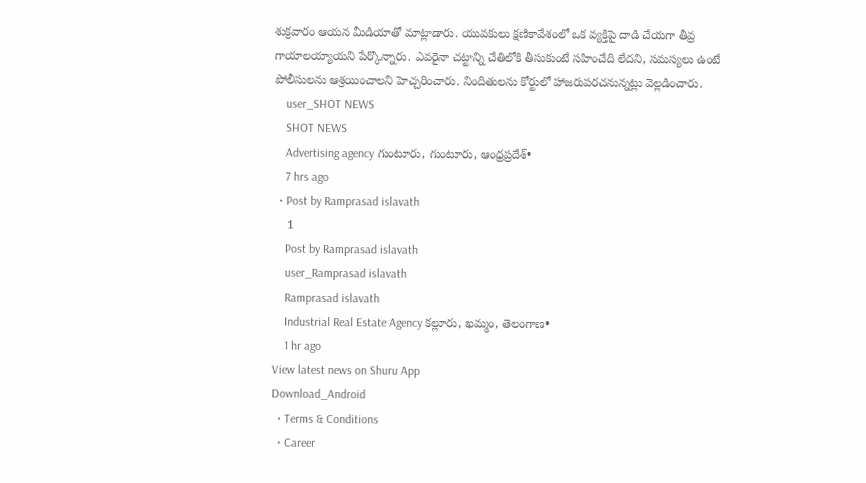శుక్రవారం ఆయన మీడియాతో మాట్లాడారు. యువకులు క్షణికావేశంలో ఒక వ్యక్తిపై దాడి చేయగా తీవ్ర గాయాలయ్యాయని పేర్కొన్నారు. ఎవరైనా చట్టాన్ని చేతిలోకి తీసుకుంటే సహించేది లేదని, సమస్యలు ఉంటే పోలీసులను ఆశ్రయించాలని హెచ్చరించారు. నిందితులను కోర్టులో హాజరుపరచనున్నట్లు వెల్లడించారు.
    user_SHOT NEWS
    SHOT NEWS
    Advertising agency గుంటూరు, గుంటూరు, ఆంధ్రప్రదేశ్•
    7 hrs ago
  • Post by Ramprasad islavath
    1
    Post by Ramprasad islavath
    user_Ramprasad islavath
    Ramprasad islavath
    Industrial Real Estate Agency కల్లూరు, ఖమ్మం, తెలంగాణ•
    1 hr ago
View latest news on Shuru App
Download_Android
  • Terms & Conditions
  • Career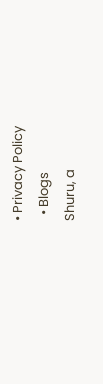• Privacy Policy
  • Blogs
Shuru, a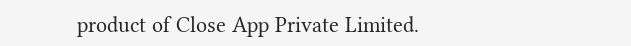product of Close App Private Limited.